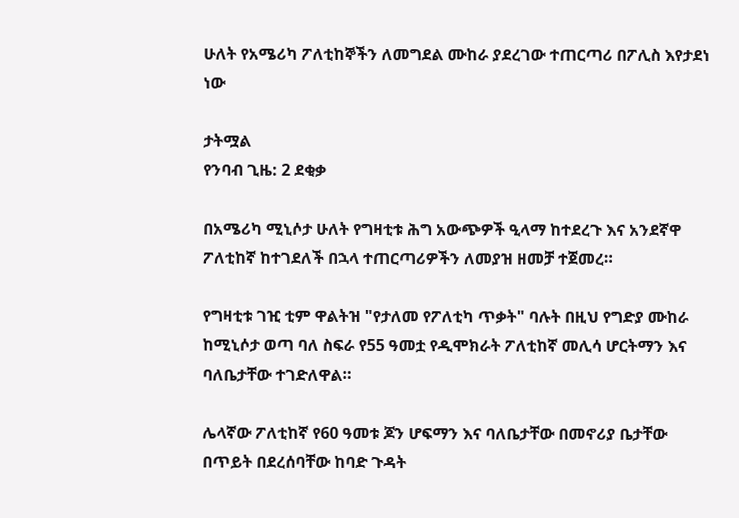ሁለት የአሜሪካ ፖለቲከኞችን ለመግደል ሙከራ ያደረገው ተጠርጣሪ በፖሊስ እየታደነ ነው

ታትሟል
የንባብ ጊዜ: 2 ደቂቃ

በአሜሪካ ሚኒሶታ ሁለት የግዛቲቱ ሕግ አውጭዎች ዒላማ ከተደረጉ እና አንደኛዋ ፖለቲከኛ ከተገደለች በኋላ ተጠርጣሪዎችን ለመያዝ ዘመቻ ተጀመረ።

የግዛቲቱ ገዢ ቲም ዋልትዝ "የታለመ የፖለቲካ ጥቃት" ባሉት በዚህ የግድያ ሙከራ ከሚኒሶታ ወጣ ባለ ስፍራ የ55 ዓመቷ የዲሞክራት ፖለቲከኛ መሊሳ ሆርትማን እና ባለቤታቸው ተገድለዋል።

ሌላኛው ፖለቲከኛ የ60 ዓመቱ ጆን ሆፍማን እና ባለቤታቸው በመኖሪያ ቤታቸው በጥይት በደረሰባቸው ከባድ ጉዳት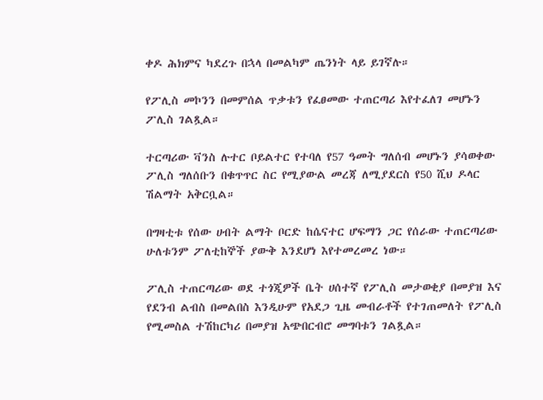ቀዶ ሕክምና ካደረጉ በኋላ በመልካም ጤንነት ላይ ይገኛሉ።

የፖሊስ መኮንን በመምሰል ጥቃቱን የፈፀመው ተጠርጣሪ እየተፈለገ መሆኑን ፖሊስ ገልጿል።

ተርጣሪው ቫንስ ሉተር ቦይልተር የተባለ የ57 ዓመት ግለሰብ መሆኑን ያሳወቀው ፖሊስ ግለሰቡን በቁጥጥር ስር የሚያውል መረጃ ለሚያደርስ የ50 ሺህ ዶላር ሽልማት አቅርቧል።

በግዛቲቱ የሰው ሀብት ልማት ቦርድ ከሴናተር ሆፍማን ጋር የሰራው ተጠርጣሪው ሁለቱንም ፖለቲከኞች ያውቅ እንደሆነ እየተመረመረ ነው።

ፖሊስ ተጠርጣሪው ወደ ተጎጂዎች ቤት ሀሰተኛ የፖሊስ መታወቂያ በመያዝ እና የደንብ ልብስ በመልበስ እንዲሁም የአደጋ ጊዜ መብራቶች የተገጠመለት የፖሊስ የሚመስል ተሽከርካሪ በመያዝ አጭበርብሮ መግባቱን ገልጿል።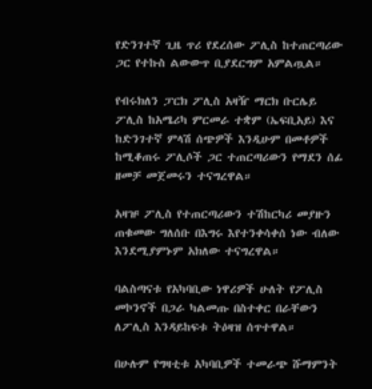የድንገተኛ ጊዜ ጥሪ የደረሰው ፖሊስ ከተጠርጣሪው ጋር የተኩስ ልውውጥ ቢያደርግም አምልጧል።

የብሩክለን ፓርክ ፖሊስ አዛዥ ማርክ ቡርሌይ ፖሊስ ከአሜሪካ ምርመራ ተቋም (ኤፍቢአይ) እና ከድንገተኛ ምላሽ ሰጭዎች እንዲሁም በመቶዎች ከሚቆጠሩ ፖሊሶች ጋር ተጠርጣሪውን የማደን ሰፊ ዘመቻ መጀመሩን ተናግረዋል።

አዛዡ ፖሊስ የተጠርጣሪውን ተሽከርካሪ መያዙን ጠቁመው ግለሰቡ በእግሩ እየተንቀሳቀሰ ነው ብለው እንደሚያምኑም አክለው ተናግረዋል።

ባልስጣናቱ የአካባቢው ነዋሪዎች ሁለት የፖሊስ መኮንኖች በጋራ ካልመጡ በስተቀር በራቸውን ለፖሊስ እንዳይከፍቱ ትዕዛዝ ሰጥተዋል።

በሁሉም የግዛቲቱ አካባቢዎች ተመራጭ ሹማምንት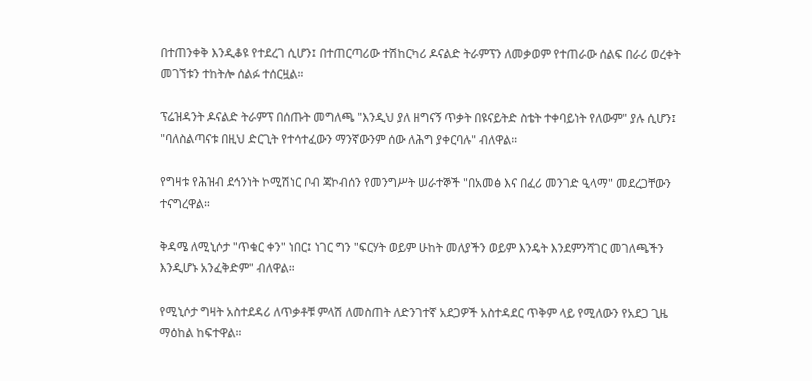በተጠንቀቅ እንዲቆዩ የተደረገ ሲሆን፤ በተጠርጣሪው ተሽከርካሪ ዶናልድ ትራምፕን ለመቃወም የተጠራው ሰልፍ በራሪ ወረቀት መገኘቱን ተከትሎ ሰልፉ ተሰርዟል።

ፕሬዝዳንት ዶናልድ ትራምፕ በሰጡት መግለጫ "እንዲህ ያለ ዘግናኝ ጥቃት በዩናይትድ ስቴት ተቀባይነት የለውም" ያሉ ሲሆን፤ "ባለስልጣናቱ በዚህ ድርጊት የተሳተፈውን ማንኛውንም ሰው ለሕግ ያቀርባሉ" ብለዋል።

የግዛቱ የሕዝብ ደኅንነት ኮሚሽነር ቦብ ጃኮብሰን የመንግሥት ሠራተኞች "በአመፅ እና በፈሪ መንገድ ዒላማ" መደረጋቸውን ተናግረዋል።

ቅዳሜ ለሚኒሶታ "ጥቁር ቀን" ነበር፤ ነገር ግን "ፍርሃት ወይም ሁከት መለያችን ወይም እንዴት እንደምንሻገር መገለጫችን እንዲሆኑ አንፈቅድም" ብለዋል።

የሚኒሶታ ግዛት አስተደዳሪ ለጥቃቶቹ ምላሽ ለመስጠት ለድንገተኛ አደጋዎች አስተዳደር ጥቅም ላይ የሚለውን የአደጋ ጊዜ ማዕከል ከፍተዋል።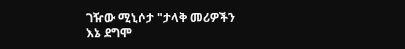ገዥው ሚኒሶታ "ታላቅ መሪዎችን እኔ ደግሞ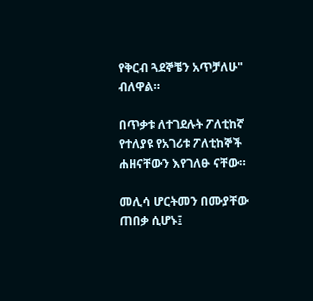የቅርብ ጓደኞቼን አጥቻለሁ" ብለዋል።

በጥቃቱ ለተገደሉት ፖለቲከኛ የተለያዩ የአገሪቱ ፖለቲከኞች ሐዘናቸውን እየገለፁ ናቸው።

መሊሳ ሆርትመን በሙያቸው ጠበቃ ሲሆኑ፤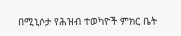በሚኒሶታ የሕዝብ ተወካዮች ምክር ቤት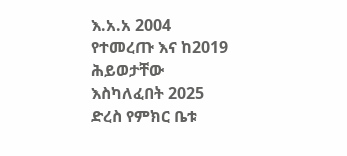እ.አ.አ 2004 የተመረጡ እና ከ2019 ሕይወታቸው እስካለፈበት 2025 ድረስ የምክር ቤቱ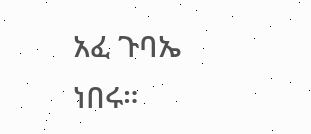አፈ ጉባኤ ነበሩ።